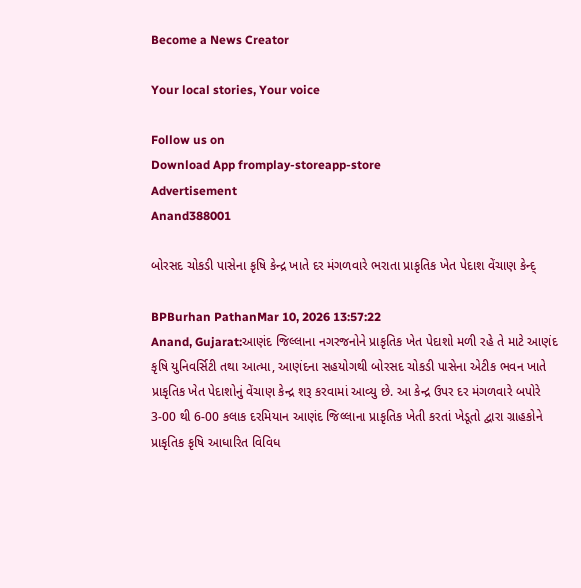Become a News Creator

Your local stories, Your voice

Follow us on
Download App fromplay-storeapp-store
Advertisement
Anand388001

બોરસદ ચોકડી પાસેના કૃષિ કેન્દ્ર ખાતે દર મંગળવારે ભરાતા પ્રાકૃતિક ખેત પેદાશ વેંચાણ કેન્દ્

BPBurhan PathanMar 10, 2026 13:57:22
Anand, Gujarat:આણંદ જિલ્લાના નગરજનોને પ્રાકૃતિક ખેત પેદાશો મળી રહે તે માટે આણંદ કૃષિ યુનિવર્સિટી તથા આત્મા, આણંદના સહયોગથી બોરસદ ચોકડી પાસેના એટીક ભવન ખાતે પ્રાકૃતિક ખેત પેદાશોનું વેંચાણ કેન્દ્ર શરૂ કરવામાં આવ્યુ છે. આ કેન્દ્ર ઉપર દર મંગળવારે બપોરે 3-00 થી 6-00 કલાક દરમિયાન આણંદ જિલ્લાના પ્રાકૃતિક ખેતી કરતાં ખેડૂતો દ્વારા ગ્રાહકોને પ્રાકૃતિક કૃષિ આધારિત વિવિધ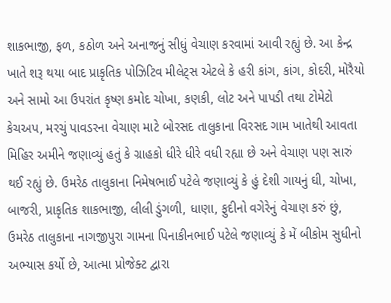શાકભાજી, ફળ, કઠોળ અને અનાજનું સીધું વેચાણ કરવામાં આવી રહ્યું છે. આ કેન્દ્ર ખાતે શરૂ થયા બાદ પ્રાકૃતિક પોઝિટિવ મીલેટ્સ એટલે કે હરી કાંગ, કાંગ, કોદરી, મોરૈયો અને સામો આ ઉપરાંત કૃષ્ણ કમોદ ચોખા, કણકી, લોટ અને પાપડી તથા ટોમેટો કેચઅપ, મરચું પાવડરના વેચાણ માટે બોરસદ તાલુકાના વિરસદ ગામ ખાતેથી આવતા મિહિર અમીને જણાવ્યું હતું કે ગ્રાહકો ધીરે ધીરે વધી રહ્યા છે અને વેચાણ પણ સારું થઈ રહ્યું છે. ઉમરેઠ તાલુકાના નિમેષભાઈ પટેલે જણાવ્યું કે હું દેશી ગાયનું ઘી, ચોખા, બાજરી, પ્રાકૃતિક શાકભાજી, લીલી ડુંગળી, ધાણા, ફુદીનો વગેરેનું વેચાણ કરું છું, ઉમરેઠ તાલુકાના નાગજીપુરા ગામના પિનાકીનભાઈ પટેલે જણાવ્યું કે મેં બીકોમ સુધીનો અભ્યાસ કર્યો છે, આત્મા પ્રોજેક્ટ દ્વારા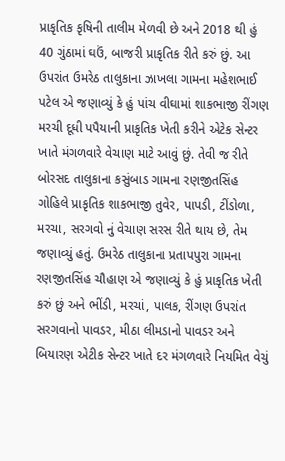પ્રાકૃતિક કૃષિની તાલીમ મેળવી છે અને 2018 થી હું 40 ગુંઠામાં ઘઉં, બાજરી પ્રાકૃતિક રીતે કરું છું. આ ઉપરાંત ઉમરેઠ તાલુકાના ઝાખલા ગામના મહેશભાઈ પટેલ એ જણાવ્યું કે હું પાંચ વીઘામાં શાકભાજી રીંગણ મરચી દૂધી પપૈયાની પ્રાકૃતિક ખેતી કરીને એટેક સેન્ટર ખાતે મંગળવારે વેચાણ માટે આવું છું. તેવી જ રીતે બોરસદ તાલુકાના કસુંબાડ ગામના રણજીતસિંહ ગોહિલે પ્રાકૃતિક શાકભાજી તુવેર, પાપડી, ટીંડોળા, મરચા, સરગવો નું વેચાણ સરસ રીતે થાય છે, તેમ જણાવ્યું હતું. ઉમરેઠ તાલુકાના પ્રતાપપુરા ગામના રણજીતસિંહ ચૌહાણ એ જણાવ્યું કે હું પ્રાકૃતિક ખેતી કરું છું અને ભીંડી, મરચાં, પાલક, રીંગણ ઉપરાંત સરગવાનો પાવડર, મીઠા લીમડાનો પાવડર અને બિયારણ એટીક સેન્ટર ખાતે દર મંગળવારે નિયમિત વેચું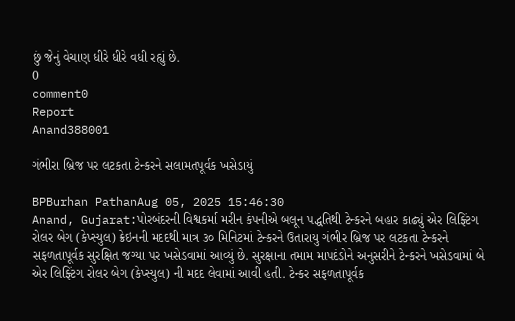છું જેનું વેચાણ ધીરે ધીરે વધી રહ્યું છે.
0
comment0
Report
Anand388001

ગંભીરા બ્રિજ પર લટકતા ટેન્કરને સલામતપૂર્વક ખસેડાયું

BPBurhan PathanAug 05, 2025 15:46:30
Anand, Gujarat:પોરબંદરની વિશ્વકર્મા મરીન કંપનીએ બલૂન પદ્ધતિથી ટેન્કરને બહાર કાઢ્યું એર લિફ્ટિંગ રોલર બેગ (કેપ્સ્યુલ) ક્રેઇનની મદદથી માત્ર ૩૦ મિનિટમાં ટેન્કરને ઉતારાયુ ગંભીર બ્રિજ પર લટકતા ટેન્કરને સફળતાપૂર્વક સુરક્ષિત જગ્યા પર ખસેડવામાં આવ્યું છે. સુરક્ષાના તમામ માપદંડોને અનુસરીને ટેન્કરને ખસેડવામાં બે એર લિફ્ટિંગ રોલર બેગ (કેપ્સ્યુલ) ની મદદ લેવામાં આવી હતી. ટેન્કર સફળતાપૂર્વક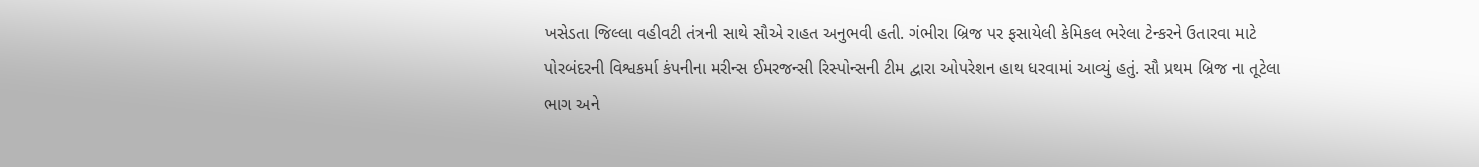ખસેડતા જિલ્લા વહીવટી તંત્રની સાથે સૌએ રાહત અનુભવી હતી. ગંભીરા બ્રિજ પર ફસાયેલી કેમિકલ ભરેલા ટેન્કરને ઉતારવા માટે પોરબંદરની વિશ્વકર્મા કંપનીના મરીન્સ ઈમરજન્સી રિસ્પોન્સની ટીમ દ્વારા ઓપરેશન હાથ ધરવામાં આવ્યું હતું. સૌ પ્રથમ બ્રિજ ના તૂટેલા ભાગ અને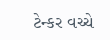ટેન્કર વચ્ચે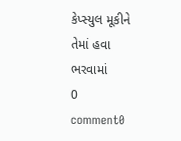કેપ્સ્યુલ મૂકીને તેમાં હવા ભરવામાં
0
comment0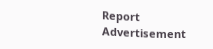Report
Advertisement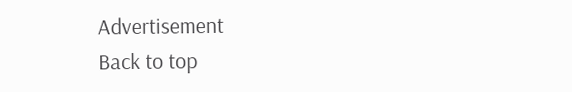Advertisement
Back to top